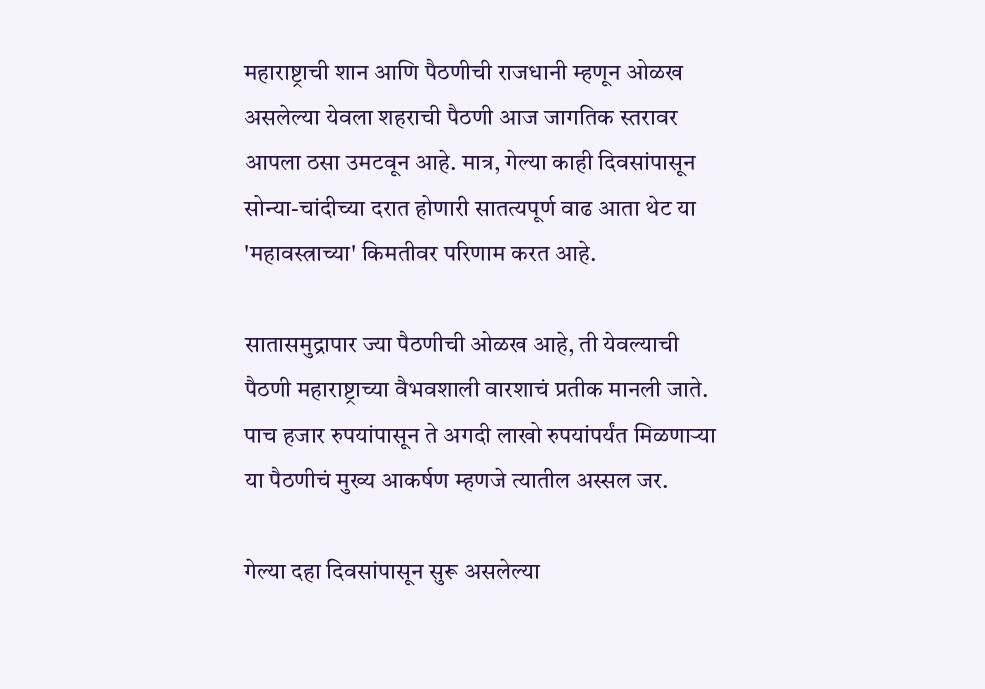महाराष्ट्राची शान आणि पैठणीची राजधानी म्हणून ओळख असलेल्या येवला शहराची पैठणी आज जागतिक स्तरावर आपला ठसा उमटवून आहे. मात्र, गेल्या काही दिवसांपासून सोन्या-चांदीच्या दरात होणारी सातत्यपूर्ण वाढ आता थेट या 'महावस्त्राच्या' किमतीवर परिणाम करत आहे.

सातासमुद्रापार ज्या पैठणीची ओळख आहे, ती येवल्याची पैठणी महाराष्ट्राच्या वैभवशाली वारशाचं प्रतीक मानली जाते. पाच हजार रुपयांपासून ते अगदी लाखो रुपयांपर्यंत मिळणाऱ्या या पैठणीचं मुख्य आकर्षण म्हणजे त्यातील अस्सल जर.

गेल्या दहा दिवसांपासून सुरू असलेल्या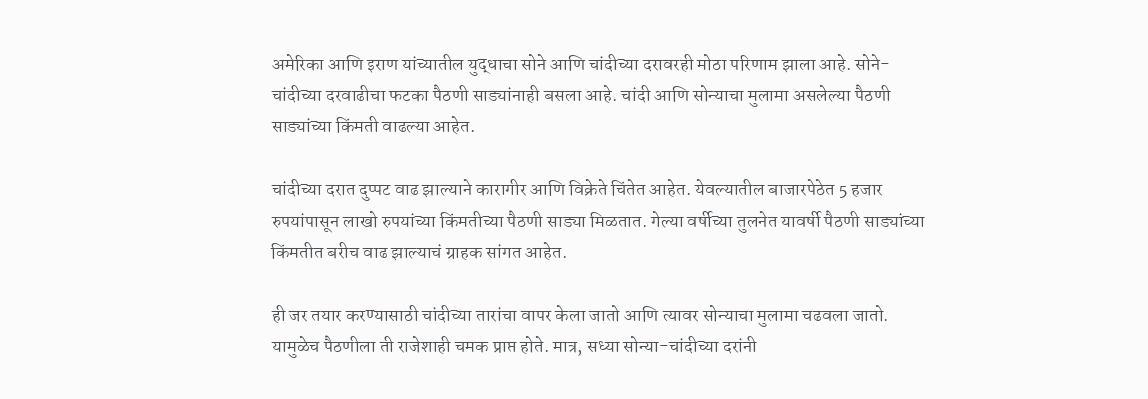अमेरिका आणि इराण यांच्यातील युद्धाचा सोने आणि चांदीच्या दरावरही मोठा परिणाम झाला आहे. सोने-चांदीच्या दरवाढीचा फटका पैठणी साड्यांनाही बसला आहे. चांदी आणि सोन्याचा मुलामा असलेल्या पैठणी साड्यांच्या किंमती वाढल्या आहेत.

चांदीच्या दरात दुप्पट वाढ झाल्याने कारागीर आणि विक्रेते चिंतेत आहेत. येवल्यातील बाजारपेठेत 5 हजार रुपयांपासून लाखो रुपयांच्या किंमतीच्या पैठणी साड्या मिळतात. गेल्या वर्षीच्या तुलनेत यावर्षी पैठणी साड्यांच्या किंमतीत बरीच वाढ झाल्याचं ग्राहक सांगत आहेत.

ही जर तयार करण्यासाठी चांदीच्या तारांचा वापर केला जातो आणि त्यावर सोन्याचा मुलामा चढवला जातो. यामुळेच पैठणीला ती राजेशाही चमक प्राप्त होते. मात्र, सध्या सोन्या-चांदीच्या दरांनी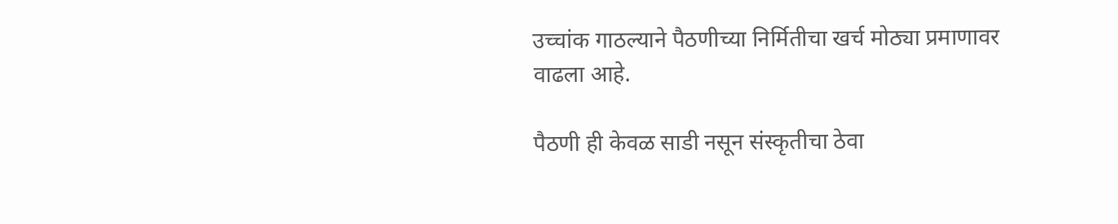उच्चांक गाठल्याने पैठणीच्या निर्मितीचा खर्च मोठ्या प्रमाणावर वाढला आहे.

पैठणी ही केवळ साडी नसून संस्कृतीचा ठेवा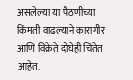असलेल्या या पैठणीच्या किंमती वाढल्याने कारागीर आणि विक्रेते दोघेही चिंतेत आहेत.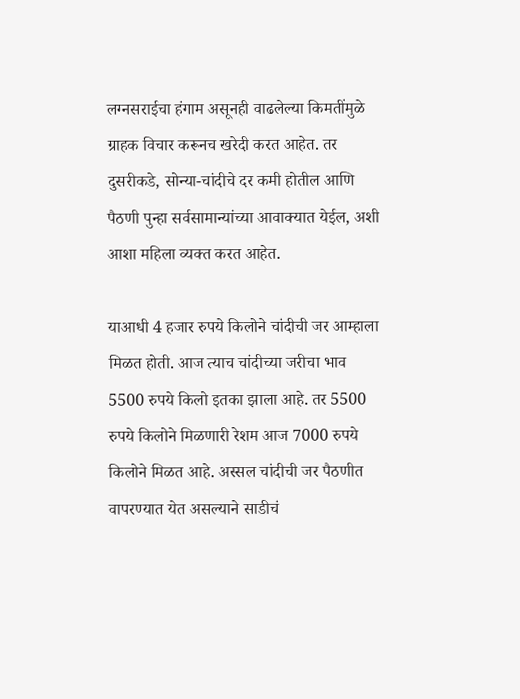लग्नसराईचा हंगाम असूनही वाढलेल्या किमतींमुळे ग्राहक विचार करूनच खरेदी करत आहेत. तर दुसरीकडे, सोन्या-चांदीचे दर कमी होतील आणि पैठणी पुन्हा सर्वसामान्यांच्या आवाक्यात येईल, अशी आशा महिला व्यक्त करत आहेत.

याआधी 4 हजार रुपये किलोने चांदीची जर आम्हाला मिळत होती. आज त्याच चांदीच्या जरीचा भाव 5500 रुपये किलो इतका झाला आहे. तर 5500 रुपये किलोने मिळणारी रेशम आज 7000 रुपये किलोने मिळत आहे. अस्सल चांदीची जर पैठणीत वापरण्यात येत असल्याने साडीचं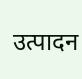उत्पादन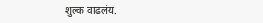शुल्क वाढलंय.